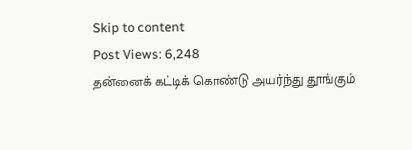Skip to content
Post Views: 6,248
தன்னைக் கட்டிக் கொண்டு அயர்ந்து தூங்கும்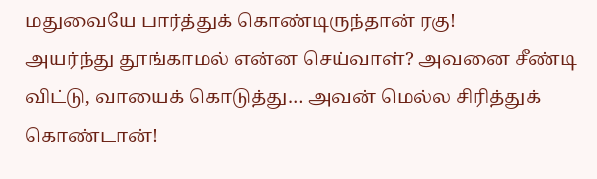மதுவையே பார்த்துக் கொண்டிருந்தான் ரகு!
அயர்ந்து தூங்காமல் என்ன செய்வாள்? அவனை சீண்டி விட்டு, வாயைக் கொடுத்து… அவன் மெல்ல சிரித்துக் கொண்டான்!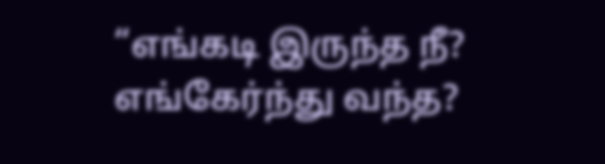“எங்கடி இருந்த நீ? எங்கேர்ந்து வந்த?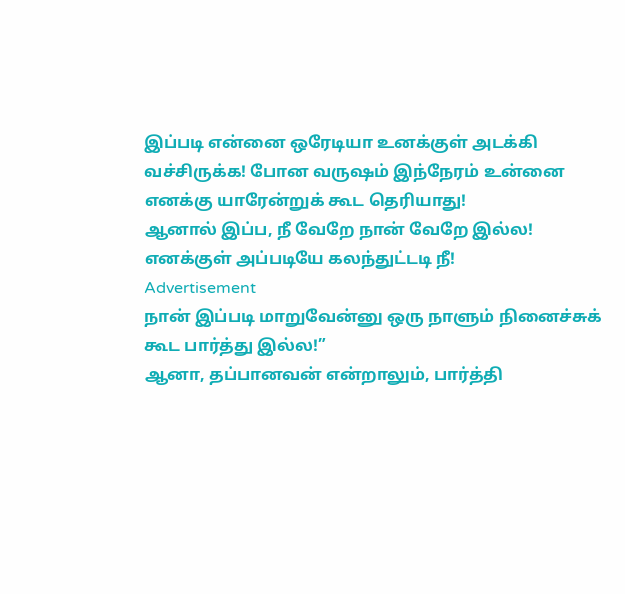இப்படி என்னை ஒரேடியா உனக்குள் அடக்கி வச்சிருக்க! போன வருஷம் இந்நேரம் உன்னை எனக்கு யாரேன்றுக் கூட தெரியாது!
ஆனால் இப்ப, நீ வேறே நான் வேறே இல்ல! எனக்குள் அப்படியே கலந்துட்டடி நீ!
Advertisement
நான் இப்படி மாறுவேன்னு ஒரு நாளும் நினைச்சுக் கூட பார்த்து இல்ல!”
ஆனா, தப்பானவன் என்றாலும், பார்த்தி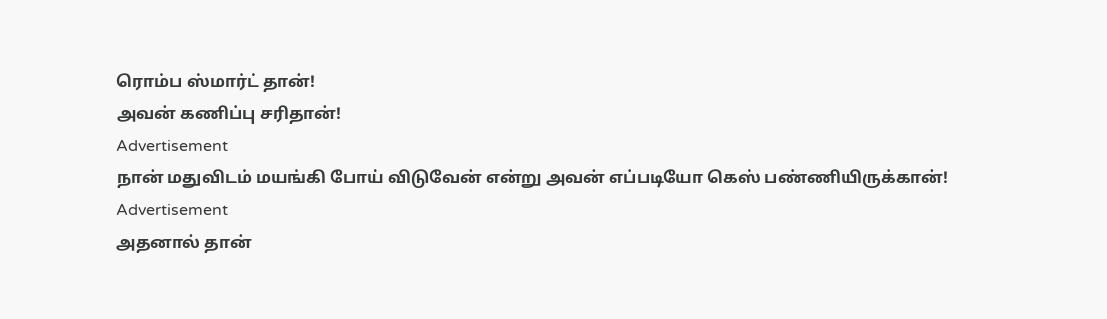ரொம்ப ஸ்மார்ட் தான்!
அவன் கணிப்பு சரிதான்!
Advertisement
நான் மதுவிடம் மயங்கி போய் விடுவேன் என்று அவன் எப்படியோ கெஸ் பண்ணியிருக்கான்!
Advertisement
அதனால் தான்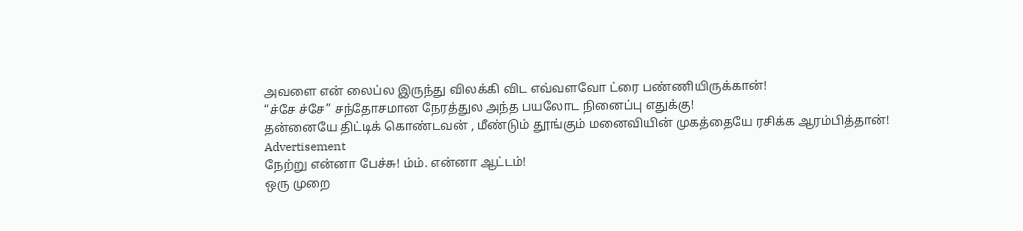அவளை என் லைப்ல இருந்து விலக்கி விட எவ்வளவோ ட்ரை பண்ணியிருக்கான்!
“ச்சே ச்சே” சந்தோசமான நேரத்துல அந்த பயலோட நினைப்பு எதுக்கு!
தன்னையே திட்டிக் கொண்டவன் , மீண்டும் தூங்கும் மனைவியின் முகத்தையே ரசிக்க ஆரம்பித்தான்!
Advertisement
நேற்று என்னா பேச்சு! ம்ம். என்னா ஆட்டம்!
ஒரு முறை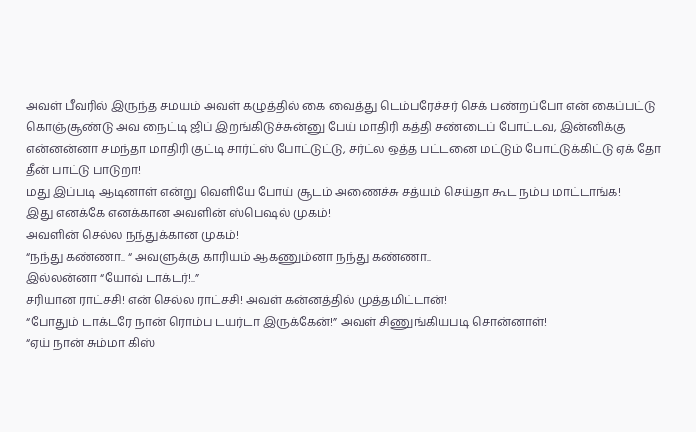அவள் பீவரில் இருந்த சமயம் அவள் கழுத்தில் கை வைத்து டெம்பரேச்சர் செக் பண்றப்போ என் கைப்பட்டு கொஞ்சூண்டு அவ நைட்டி ஜிப் இறங்கிடுச்சுன்னு பேய் மாதிரி கத்தி சண்டைப் போட்டவ, இன்னிக்கு என்னன்னா சமந்தா மாதிரி குட்டி சார்ட்ஸ் போட்டுட்டு, சர்ட்ல ஒத்த பட்டனை மட்டும் போட்டுக்கிட்டு ஏக் தோ தீன் பாட்டு பாடுறா!
மது இப்படி ஆடினாள் என்று வெளியே போய் சூடம் அணைச்சு சத்யம் செய்தா கூட நம்ப மாட்டாங்க!
இது எனக்கே எனக்கான அவளின் ஸ்பெஷல் முகம்!
அவளின் செல்ல நந்துக்கான முகம்!
“நந்து கண்ணா.. “ அவளுக்கு காரியம் ஆகணும்னா நந்து கண்ணா..
இல்லன்னா “யோவ் டாக்டர்!..”
சரியான ராட்சசி! என் செல்ல ராட்சசி! அவள் கன்னத்தில் முத்தமிட்டான்!
“போதும் டாக்டரே நான் ரொம்ப டயர்டா இருக்கேன்!” அவள் சிணுங்கியபடி சொன்னாள்!
“ஏய் நான் சும்மா கிஸ்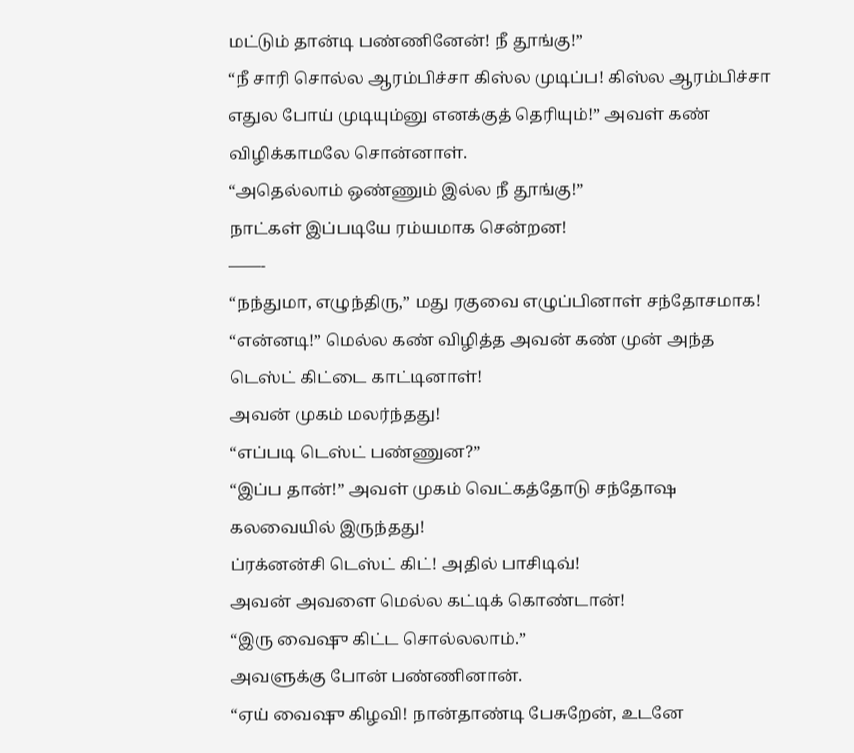மட்டும் தான்டி பண்ணினேன்! நீ தூங்கு!”
“நீ சாரி சொல்ல ஆரம்பிச்சா கிஸ்ல முடிப்ப! கிஸ்ல ஆரம்பிச்சா எதுல போய் முடியும்னு எனக்குத் தெரியும்!” அவள் கண் விழிக்காமலே சொன்னாள்.
“அதெல்லாம் ஒண்ணும் இல்ல நீ தூங்கு!”
நாட்கள் இப்படியே ரம்யமாக சென்றன!
——-
“நந்துமா, எழுந்திரு,” மது ரகுவை எழுப்பினாள் சந்தோசமாக!
“என்னடி!” மெல்ல கண் விழித்த அவன் கண் முன் அந்த டெஸ்ட் கிட்டை காட்டினாள்!
அவன் முகம் மலர்ந்தது!
“எப்படி டெஸ்ட் பண்ணுன?”
“இப்ப தான்!” அவள் முகம் வெட்கத்தோடு சந்தோஷ கலவையில் இருந்தது!
ப்ரக்னன்சி டெஸ்ட் கிட்! அதில் பாசிடிவ்!
அவன் அவளை மெல்ல கட்டிக் கொண்டான்!
“இரு வைஷு கிட்ட சொல்லலாம்.”
அவளுக்கு போன் பண்ணினான்.
“ஏய் வைஷு கிழவி! நான்தாண்டி பேசுறேன், உடனே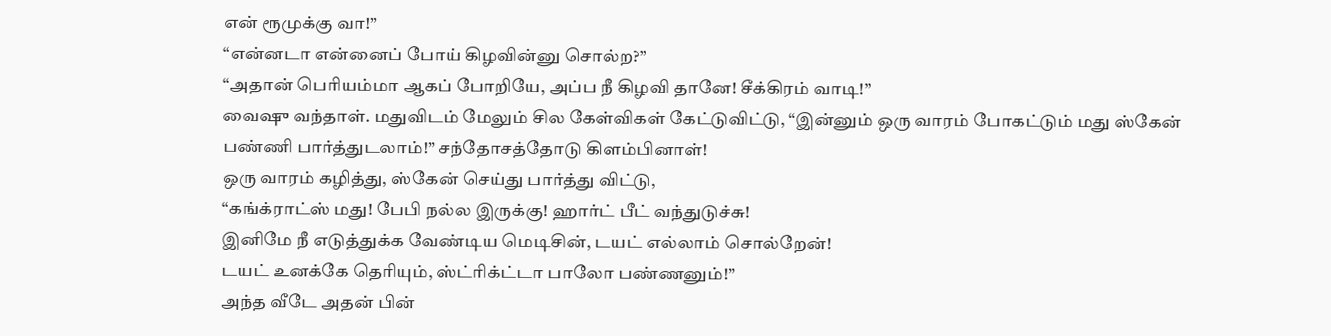என் ரூமுக்கு வா!”
“என்னடா என்னைப் போய் கிழவின்னு சொல்ற?”
“அதான் பெரியம்மா ஆகப் போறியே, அப்ப நீ கிழவி தானே! சீக்கிரம் வாடி!”
வைஷு வந்தாள். மதுவிடம் மேலும் சில கேள்விகள் கேட்டுவிட்டு, “இன்னும் ஒரு வாரம் போகட்டும் மது ஸ்கேன் பண்ணி பார்த்துடலாம்!” சந்தோசத்தோடு கிளம்பினாள்!
ஒரு வாரம் கழித்து, ஸ்கேன் செய்து பார்த்து விட்டு,
“கங்க்ராட்ஸ் மது! பேபி நல்ல இருக்கு! ஹார்ட் பீட் வந்துடுச்சு!
இனிமே நீ எடுத்துக்க வேண்டிய மெடிசின், டயட் எல்லாம் சொல்றேன்!
டயட் உனக்கே தெரியும், ஸ்ட்ரிக்ட்டா பாலோ பண்ணனும்!”
அந்த வீடே அதன் பின்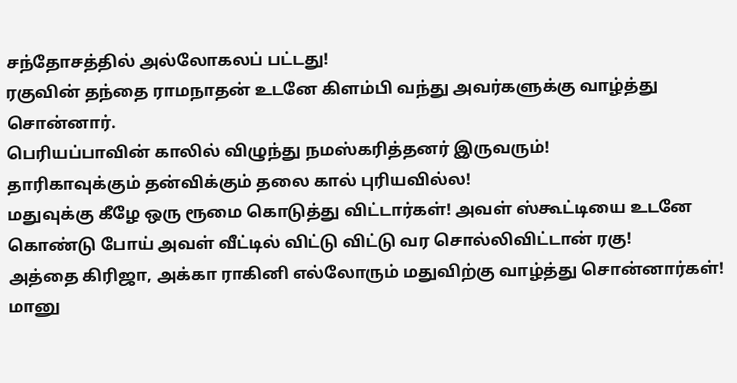சந்தோசத்தில் அல்லோகலப் பட்டது!
ரகுவின் தந்தை ராமநாதன் உடனே கிளம்பி வந்து அவர்களுக்கு வாழ்த்து சொன்னார்.
பெரியப்பாவின் காலில் விழுந்து நமஸ்கரித்தனர் இருவரும்!
தாரிகாவுக்கும் தன்விக்கும் தலை கால் புரியவில்ல!
மதுவுக்கு கீழே ஒரு ரூமை கொடுத்து விட்டார்கள்! அவள் ஸ்கூட்டியை உடனே கொண்டு போய் அவள் வீட்டில் விட்டு விட்டு வர சொல்லிவிட்டான் ரகு!
அத்தை கிரிஜா, அக்கா ராகினி எல்லோரும் மதுவிற்கு வாழ்த்து சொன்னார்கள்!
மானு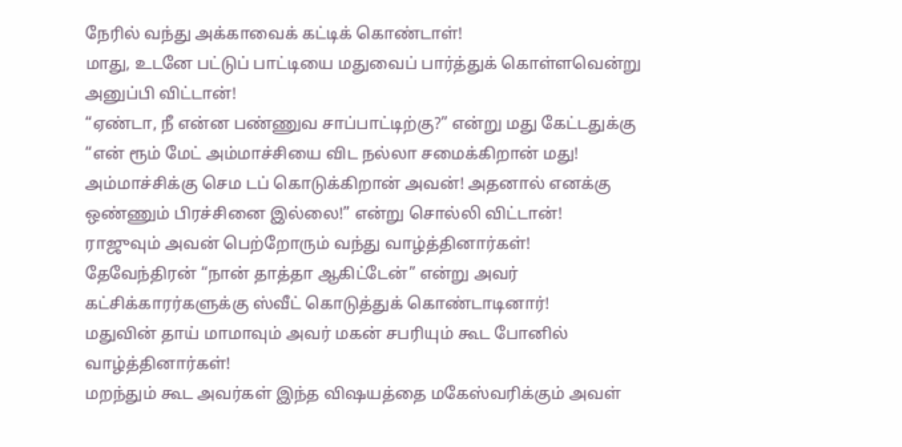நேரில் வந்து அக்காவைக் கட்டிக் கொண்டாள்!
மாது, உடனே பட்டுப் பாட்டியை மதுவைப் பார்த்துக் கொள்ளவென்று அனுப்பி விட்டான்!
“ஏண்டா, நீ என்ன பண்ணுவ சாப்பாட்டிற்கு?” என்று மது கேட்டதுக்கு
“என் ரூம் மேட் அம்மாச்சியை விட நல்லா சமைக்கிறான் மது! அம்மாச்சிக்கு செம டப் கொடுக்கிறான் அவன்! அதனால் எனக்கு ஒண்ணும் பிரச்சினை இல்லை!” என்று சொல்லி விட்டான்!
ராஜுவும் அவன் பெற்றோரும் வந்து வாழ்த்தினார்கள்!
தேவேந்திரன் “நான் தாத்தா ஆகிட்டேன்” என்று அவர் கட்சிக்காரர்களுக்கு ஸ்வீட் கொடுத்துக் கொண்டாடினார்!
மதுவின் தாய் மாமாவும் அவர் மகன் சபரியும் கூட போனில் வாழ்த்தினார்கள்!
மறந்தும் கூட அவர்கள் இந்த விஷயத்தை மகேஸ்வரிக்கும் அவள்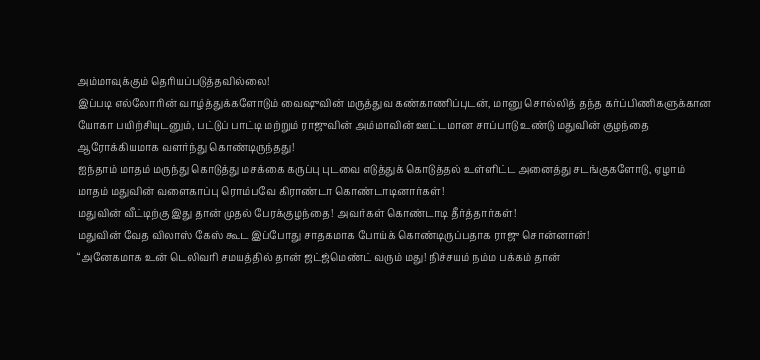அம்மாவுக்கும் தெரியப்படுத்தவில்லை!
இப்படி எல்லோரின் வாழ்த்துக்களோடும் வைஷுவின் மருத்துவ கண்காணிப்புடன், மானு சொல்லித் தந்த கர்ப்பிணிகளுக்கான யோகா பயிற்சியுடனும், பட்டுப் பாட்டி மற்றும் ராஜுவின் அம்மாவின் ஊட்டமான சாப்பாடு உண்டு மதுவின் குழந்தை ஆரோக்கியமாக வளர்ந்து கொண்டிருந்தது!
ஐந்தாம் மாதம் மருந்து கொடுத்து மசக்கை கருப்பு புடவை எடுத்துக் கொடுத்தல் உள்ளிட்ட அனைத்து சடங்குகளோடு, ஏழாம் மாதம் மதுவின் வளைகாப்பு ரொம்பவே கிராண்டா கொண்டாடினார்கள்!
மதுவின் வீட்டிற்கு இது தான் முதல் பேரக்குழந்தை! அவர்கள் கொண்டாடி தீர்த்தார்கள்!
மதுவின் வேத விலாஸ் கேஸ் கூட இப்போது சாதகமாக போய்க் கொண்டிருப்பதாக ராஜு சொன்னான்!
“அனேகமாக உன் டெலிவரி சமயத்தில் தான் ஜட்ஜ்மெண்ட் வரும் மது! நிச்சயம் நம்ம பக்கம் தான்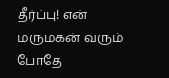தீர்ப்பு! என் மருமகன் வரும் போதே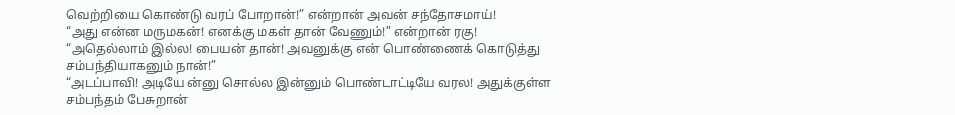வெற்றியை கொண்டு வரப் போறான்!” என்றான் அவன் சந்தோசமாய்!
“அது என்ன மருமகன்! எனக்கு மகள் தான் வேணும்!” என்றான் ரகு!
“அதெல்லாம் இல்ல! பையன் தான்! அவனுக்கு என் பொண்ணைக் கொடுத்து சம்பந்தியாகனும் நான்!”
“அடப்பாவி! அடியே ன்னு சொல்ல இன்னும் பொண்டாட்டியே வரல! அதுக்குள்ள சம்பந்தம் பேசுறான்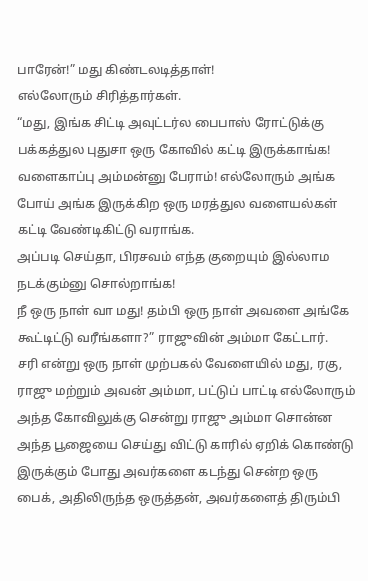பாரேன்!” மது கிண்டலடித்தாள்!
எல்லோரும் சிரித்தார்கள்.
“மது, இங்க சிட்டி அவுட்டர்ல பைபாஸ் ரோட்டுக்கு பக்கத்துல புதுசா ஒரு கோவில் கட்டி இருக்காங்க!
வளைகாப்பு அம்மன்னு பேராம்! எல்லோரும் அங்க போய் அங்க இருக்கிற ஒரு மரத்துல வளையல்கள் கட்டி வேண்டிகிட்டு வராங்க.
அப்படி செய்தா, பிரசவம் எந்த குறையும் இல்லாம நடக்கும்னு சொல்றாங்க!
நீ ஒரு நாள் வா மது! தம்பி ஒரு நாள் அவளை அங்கே கூட்டிட்டு வரீங்களா?” ராஜுவின் அம்மா கேட்டார்.
சரி என்று ஒரு நாள் முற்பகல் வேளையில் மது, ரகு, ராஜு மற்றும் அவன் அம்மா, பட்டுப் பாட்டி எல்லோரும் அந்த கோவிலுக்கு சென்று ராஜு அம்மா சொன்ன அந்த பூஜையை செய்து விட்டு காரில் ஏறிக் கொண்டு இருக்கும் போது அவர்களை கடந்து சென்ற ஒரு பைக், அதிலிருந்த ஒருத்தன், அவர்களைத் திரும்பி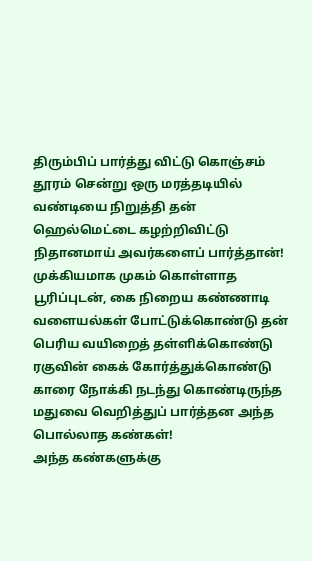திரும்பிப் பார்த்து விட்டு கொஞ்சம் தூரம் சென்று ஒரு மரத்தடியில் வண்டியை நிறுத்தி தன் ஹெல்மெட்டை கழற்றிவிட்டு நிதானமாய் அவர்களைப் பார்த்தான்!
முக்கியமாக முகம் கொள்ளாத பூரிப்புடன், கை நிறைய கண்ணாடி வளையல்கள் போட்டுக்கொண்டு தன் பெரிய வயிறைத் தள்ளிக்கொண்டு ரகுவின் கைக் கோர்த்துக்கொண்டு காரை நோக்கி நடந்து கொண்டிருந்த மதுவை வெறித்துப் பார்த்தன அந்த பொல்லாத கண்கள்!
அந்த கண்களுக்கு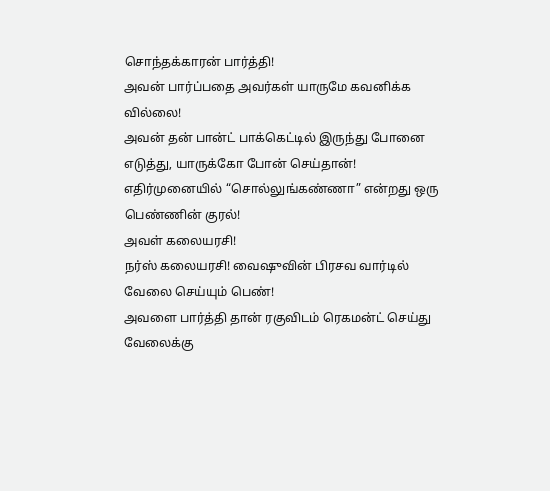சொந்தக்காரன் பார்த்தி!
அவன் பார்ப்பதை அவர்கள் யாருமே கவனிக்க வில்லை!
அவன் தன் பான்ட் பாக்கெட்டில் இருந்து போனை எடுத்து, யாருக்கோ போன் செய்தான்!
எதிர்முனையில் “சொல்லுங்கண்ணா” என்றது ஒரு பெண்ணின் குரல்!
அவள் கலையரசி!
நர்ஸ் கலையரசி! வைஷுவின் பிரசவ வார்டில் வேலை செய்யும் பெண்!
அவளை பார்த்தி தான் ரகுவிடம் ரெகமன்ட் செய்து வேலைக்கு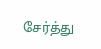சேர்த்து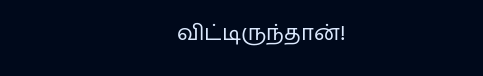விட்டிருந்தான்!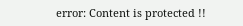error: Content is protected !!